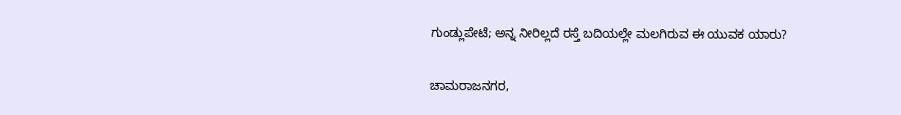ಗುಂಡ್ಲುಪೇಟೆ; ಅನ್ನ ನೀರಿಲ್ಲದೆ ರಸ್ತೆ ಬದಿಯಲ್ಲೇ ಮಲಗಿರುವ ಈ ಯುವಕ ಯಾರು?

ಚಾಮರಾಜನಗರ,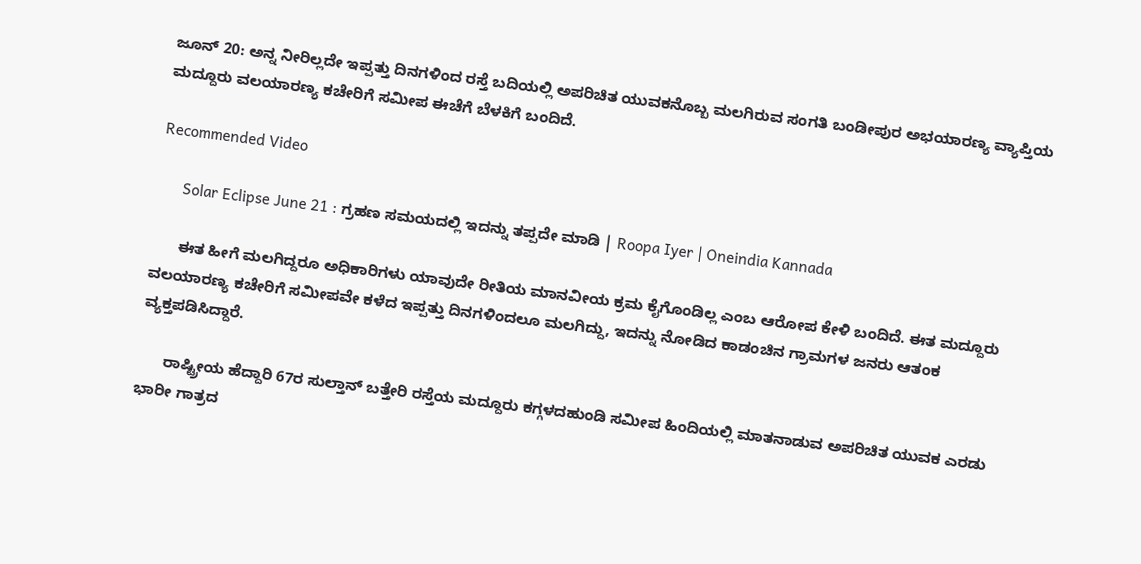ಜೂನ್ 20: ಅನ್ನ ನೀರಿಲ್ಲದೇ ಇಪ್ಪತ್ತು ದಿನಗಳಿಂದ ರಸ್ತೆ ಬದಿಯಲ್ಲಿ ಅಪರಿಚಿತ ಯುವಕನೊಬ್ಬ ಮಲಗಿರುವ ಸಂಗತಿ ಬಂಡೀಪುರ ಅಭಯಾರಣ್ಯ ವ್ಯಾಪ್ತಿಯ ಮದ್ದೂರು ವಲಯಾರಣ್ಯ ಕಚೇರಿಗೆ ಸಮೀಪ ಈಚೆಗೆ ಬೆಳಕಿಗೆ ಬಂದಿದೆ.

Recommended Video

      Solar Eclipse June 21 : ಗ್ರಹಣ ಸಮಯದಲ್ಲಿ ಇದನ್ನು ತಪ್ಪದೇ ಮಾಡಿ | Roopa Iyer | Oneindia Kannada

      ಈತ ಹೀಗೆ ಮಲಗಿದ್ದರೂ ಅಧಿಕಾರಿಗಳು ಯಾವುದೇ ರೀತಿಯ ಮಾನವೀಯ ಕ್ರಮ ಕೈಗೊಂಡಿಲ್ಲ ಎಂಬ ಆರೋಪ ಕೇಳಿ ಬಂದಿದೆ. ಈತ ಮದ್ದೂರು ವಲಯಾರಣ್ಯ ಕಚೇರಿಗೆ ಸಮೀಪವೇ ಕಳೆದ ಇಪ್ಪತ್ತು ದಿನಗಳಿಂದಲೂ ಮಲಗಿದ್ದು, ಇದನ್ನು ನೋಡಿದ ಕಾಡಂಚಿನ ಗ್ರಾಮಗಳ ಜನರು ಆತಂಕ ವ್ಯಕ್ತಪಡಿಸಿದ್ದಾರೆ.

      ರಾಷ್ಟ್ರೀಯ ಹೆದ್ದಾರಿ 67ರ ಸುಲ್ತಾನ್ ಬತ್ತೇರಿ ರಸ್ತೆಯ ಮದ್ದೂರು ಕಗ್ಗಳದಹುಂಡಿ ಸಮೀಪ ಹಿಂದಿಯಲ್ಲಿ ಮಾತನಾಡುವ ಅಪರಿಚಿತ ಯುವಕ ಎರಡು ಭಾರೀ ಗಾತ್ರದ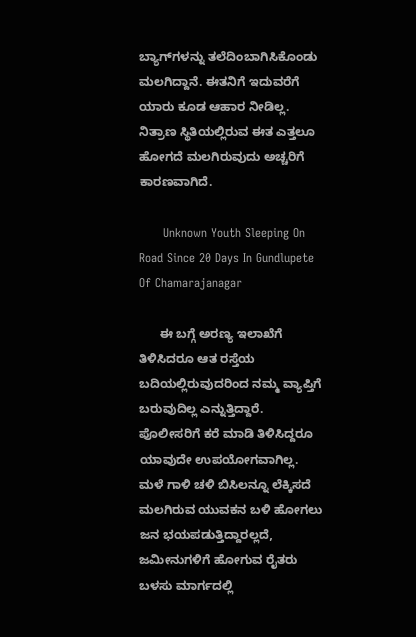ಬ್ಯಾಗ್‌ಗಳನ್ನು ತಲೆದಿಂಬಾಗಿಸಿಕೊಂಡು ಮಲಗಿದ್ದಾನೆ. ಈತನಿಗೆ ಇದುವರೆಗೆ ಯಾರು ಕೂಡ ಆಹಾರ ನೀಡಿಲ್ಲ. ನಿತ್ರಾಣ ಸ್ಥಿತಿಯಲ್ಲಿರುವ ಈತ ಎತ್ತಲೂ ಹೋಗದೆ ಮಲಗಿರುವುದು ಅಚ್ಚರಿಗೆ ಕಾರಣವಾಗಿದೆ.

      Unknown Youth Sleeping On Road Since 20 Days In Gundlupete Of Chamarajanagar

      ಈ ಬಗ್ಗೆ ಅರಣ್ಯ ಇಲಾಖೆಗೆ ತಿಳಿಸಿದರೂ ಆತ ರಸ್ತೆಯ ಬದಿಯಲ್ಲಿರುವುದರಿಂದ ನಮ್ಮ ವ್ಯಾಪ್ತಿಗೆ ಬರುವುದಿಲ್ಲ ಎನ್ನುತ್ತಿದ್ದಾರೆ. ಪೊಲೀಸರಿಗೆ ಕರೆ ಮಾಡಿ ತಿಳಿಸಿದ್ದರೂ ಯಾವುದೇ ಉಪಯೋಗವಾಗಿಲ್ಲ. ಮಳೆ ಗಾಳಿ ಚಳಿ ಬಿಸಿಲನ್ನೂ ಲೆಕ್ಕಿಸದೆ ಮಲಗಿರುವ ಯುವಕನ ಬಳಿ ಹೋಗಲು ಜನ ಭಯಪಡುತ್ತಿದ್ದಾರಲ್ಲದೆ, ಜಮೀನುಗಳಿಗೆ ಹೋಗುವ ರೈತರು ಬಳಸು ಮಾರ್ಗದಲ್ಲಿ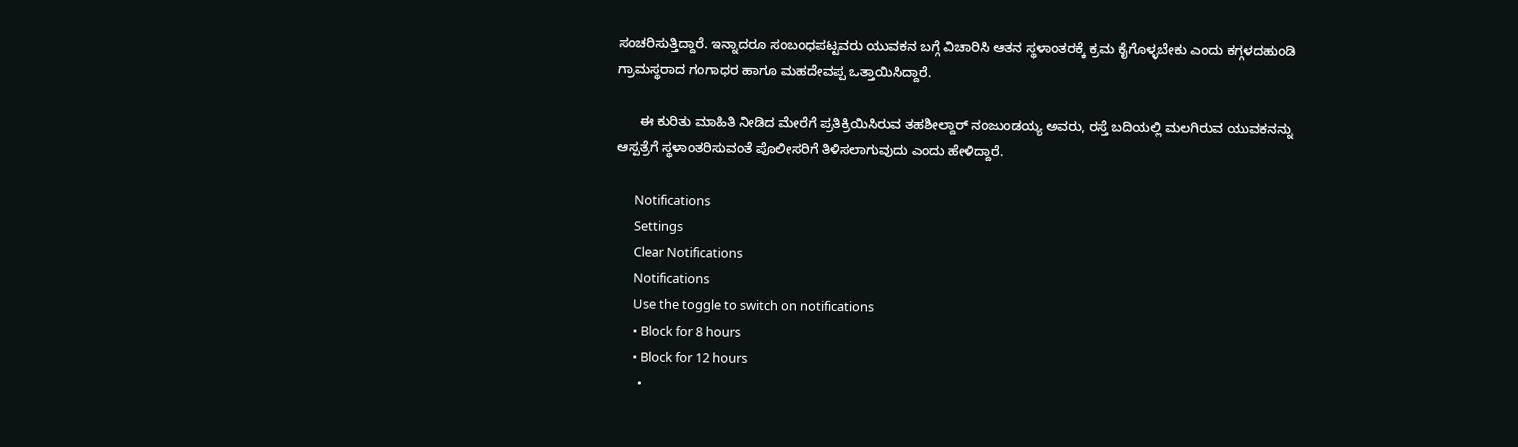ಸಂಚರಿಸುತ್ತಿದ್ದಾರೆ. ಇನ್ನಾದರೂ ಸಂಬಂಧಪಟ್ಟವರು ಯುವಕನ ಬಗ್ಗೆ ವಿಚಾರಿಸಿ ಆತನ ಸ್ಥಳಾಂತರಕ್ಕೆ ಕ್ರಮ ಕೈಗೊಳ್ಳಬೇಕು ಎಂದು ಕಗ್ಗಳದಹುಂಡಿ ಗ್ರಾಮಸ್ಥರಾದ ಗಂಗಾಧರ ಹಾಗೂ ಮಹದೇವಪ್ಪ ಒತ್ತಾಯಿಸಿದ್ದಾರೆ.

      ಈ ಕುರಿತು ಮಾಹಿತಿ ನೀಡಿದ ಮೇರೆಗೆ ಪ್ರತಿಕ್ರಿಯಿಸಿರುವ ತಹಶೀಲ್ದಾರ್ ನಂಜುಂಡಯ್ಯ ಅವರು, ರಸ್ತೆ ಬದಿಯಲ್ಲಿ ಮಲಗಿರುವ ಯುವಕನನ್ನು ಆಸ್ಪತ್ರೆಗೆ ಸ್ಥಳಾಂತರಿಸುವಂತೆ ಪೊಲೀಸರಿಗೆ ತಿಳಿಸಲಾಗುವುದು ಎಂದು ಹೇಳಿದ್ದಾರೆ.

      Notifications
      Settings
      Clear Notifications
      Notifications
      Use the toggle to switch on notifications
      • Block for 8 hours
      • Block for 12 hours
      •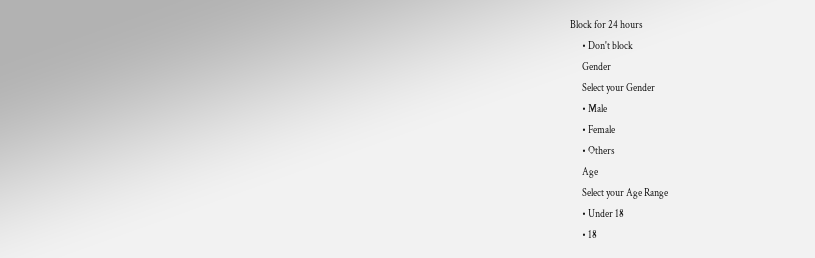Block for 24 hours
      • Don't block
      Gender
      Select your Gender
      • Male
      • Female
      • Others
      Age
      Select your Age Range
      • Under 18
      • 18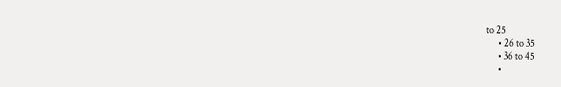to 25
      • 26 to 35
      • 36 to 45
      •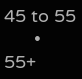45 to 55
      • 55+